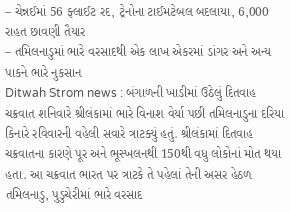– ચેન્નઈમાં 56 ફ્લાઈટ રદ, ટ્રેનોના ટાઈમટેબલ બદલાયા, 6,000 રાહત છાવણી તૈયાર
– તમિલનાડુમાં ભારે વરસાદથી એક લાખ એકરમાં ડાંગર અને અન્ય પાકને ભારે નુકસાન
Ditwah Strom news : બંગાળની ખાડીમાં ઉઠેલું દિતવાહ ચક્રવાત શનિવારે શ્રીલંકામાં ભારે વિનાશ વેર્યા પછી તમિલનાડુના દરિયા કિનારે રવિવારની વહેલી સવારે ત્રાટક્યું હતું. શ્રીલંકામાં દિતવાહ ચક્રવાતના કારણે પૂર અને ભૂસ્ખલનથી 150થી વધુ લોકોનાં મોત થયા હતા. આ ચક્રવાત ભારત પર ત્રાટકે તે પહેલાં તેની અસર હેઠળ તમિલનાડુ, પુડુચેરીમાં ભારે વરસાદ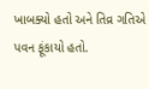ખાબક્યો હતો અને તિવ્ર ગતિએ પવન ફૂંકાયો હતો.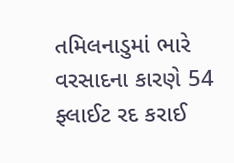તમિલનાડુમાં ભારે વરસાદના કારણે 54 ફ્લાઈટ રદ કરાઈ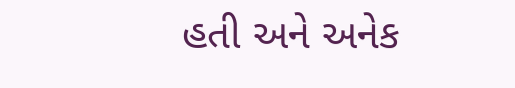હતી અને અનેક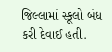જિલ્લામાં સ્કૂલો બંધ કરી દેવાઈ હતી.